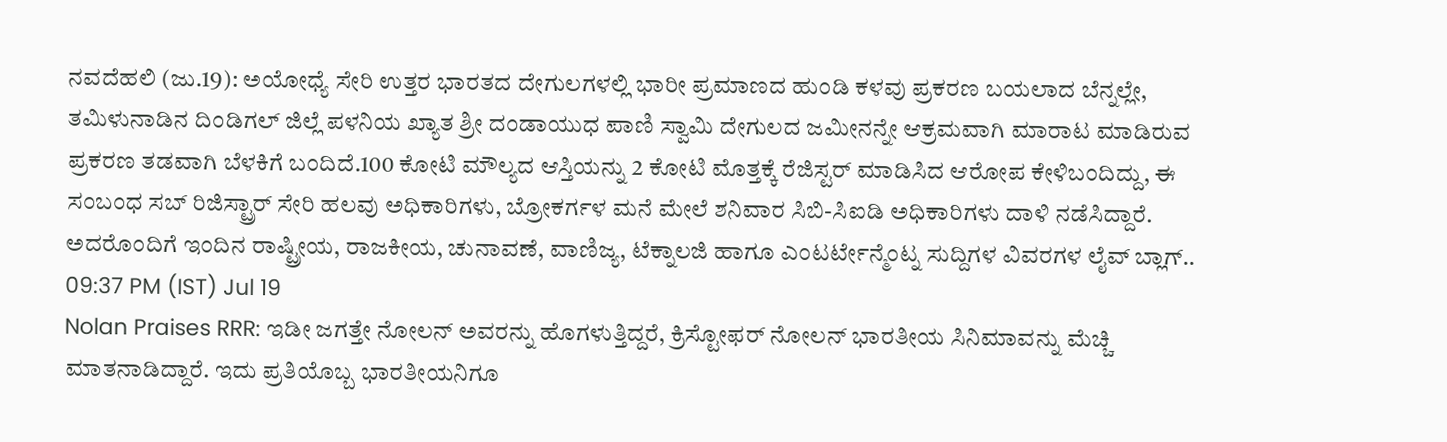ನವದೆಹಲಿ (ಜು.19): ಅಯೋಧ್ಯೆ ಸೇರಿ ಉತ್ತರ ಭಾರತದ ದೇಗುಲಗಳಲ್ಲಿ ಭಾರೀ ಪ್ರಮಾಣದ ಹುಂಡಿ ಕಳವು ಪ್ರಕರಣ ಬಯಲಾದ ಬೆನ್ನಲ್ಲೇ, ತಮಿಳುನಾಡಿನ ದಿಂಡಿಗಲ್ ಜಿಲ್ಲೆ ಪಳನಿಯ ಖ್ಯಾತ ಶ್ರೀ ದಂಡಾಯುಧ ಪಾಣಿ ಸ್ವಾಮಿ ದೇಗುಲದ ಜಮೀನನ್ನೇ ಆಕ್ರಮವಾಗಿ ಮಾರಾಟ ಮಾಡಿರುವ ಪ್ರಕರಣ ತಡವಾಗಿ ಬೆಳಕಿಗೆ ಬಂದಿದೆ.100 ಕೋಟಿ ಮೌಲ್ಯದ ಆಸ್ತಿಯನ್ನು 2 ಕೋಟಿ ಮೊತ್ತಕ್ಕೆ ರೆಜಿಸ್ಟರ್ ಮಾಡಿಸಿದ ಆರೋಪ ಕೇಳಿಬಂದಿದ್ದು, ಈ ಸಂಬಂಧ ಸಬ್ ರಿಜಿಸ್ಟ್ರಾರ್ ಸೇರಿ ಹಲವು ಅಧಿಕಾರಿಗಳು, ಬ್ರೋಕರ್ಗಳ ಮನೆ ಮೇಲೆ ಶನಿವಾರ ಸಿಬಿ-ಸಿಐಡಿ ಅಧಿಕಾರಿಗಳು ದಾಳಿ ನಡೆಸಿದ್ದಾರೆ. ಅದರೊಂದಿಗೆ ಇಂದಿನ ರಾಷ್ಟ್ರೀಯ, ರಾಜಕೀಯ, ಚುನಾವಣೆ, ವಾಣಿಜ್ಯ, ಟೆಕ್ನಾಲಜಿ ಹಾಗೂ ಎಂಟರ್ಟೇನ್ಮೆಂಟ್ನ ಸುದ್ದಿಗಳ ವಿವರಗಳ ಲೈವ್ ಬ್ಲಾಗ್..
09:37 PM (IST) Jul 19
Nolan Praises RRR: ಇಡೀ ಜಗತ್ತೇ ನೋಲನ್ ಅವರನ್ನು ಹೊಗಳುತ್ತಿದ್ದರೆ, ಕ್ರಿಸ್ಟೋಫರ್ ನೋಲನ್ ಭಾರತೀಯ ಸಿನಿಮಾವನ್ನು ಮೆಚ್ಚಿ ಮಾತನಾಡಿದ್ದಾರೆ. ಇದು ಪ್ರತಿಯೊಬ್ಬ ಭಾರತೀಯನಿಗೂ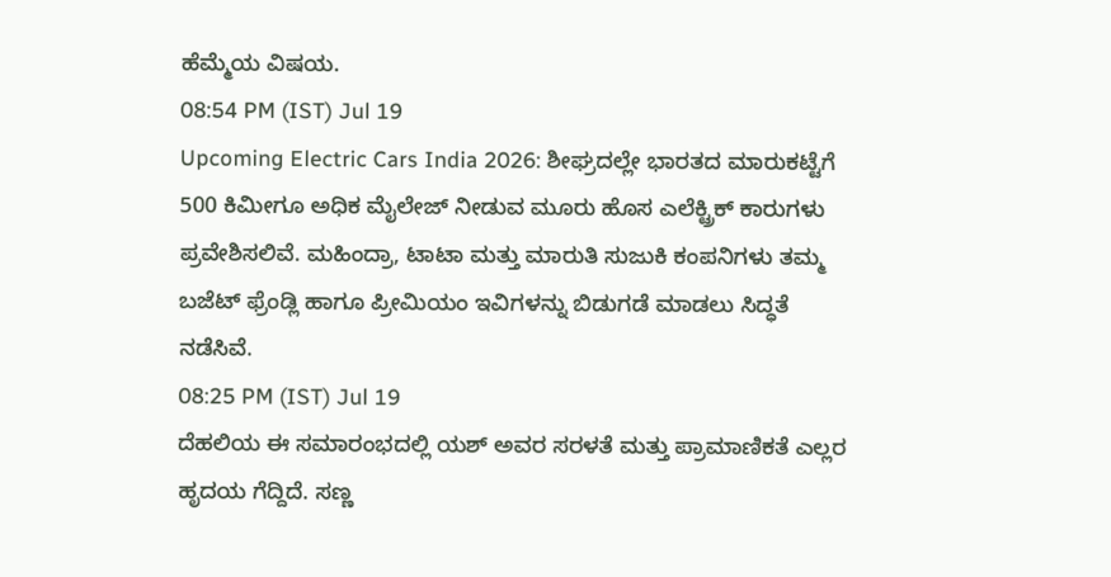ಹೆಮ್ಮೆಯ ವಿಷಯ.
08:54 PM (IST) Jul 19
Upcoming Electric Cars India 2026: ಶೀಘ್ರದಲ್ಲೇ ಭಾರತದ ಮಾರುಕಟ್ಟೆಗೆ 500 ಕಿಮೀಗೂ ಅಧಿಕ ಮೈಲೇಜ್ ನೀಡುವ ಮೂರು ಹೊಸ ಎಲೆಕ್ಟ್ರಿಕ್ ಕಾರುಗಳು ಪ್ರವೇಶಿಸಲಿವೆ. ಮಹಿಂದ್ರಾ, ಟಾಟಾ ಮತ್ತು ಮಾರುತಿ ಸುಜುಕಿ ಕಂಪನಿಗಳು ತಮ್ಮ ಬಜೆಟ್ ಫ್ರೆಂಡ್ಲಿ ಹಾಗೂ ಪ್ರೀಮಿಯಂ ಇವಿಗಳನ್ನು ಬಿಡುಗಡೆ ಮಾಡಲು ಸಿದ್ಧತೆ ನಡೆಸಿವೆ.
08:25 PM (IST) Jul 19
ದೆಹಲಿಯ ಈ ಸಮಾರಂಭದಲ್ಲಿ ಯಶ್ ಅವರ ಸರಳತೆ ಮತ್ತು ಪ್ರಾಮಾಣಿಕತೆ ಎಲ್ಲರ ಹೃದಯ ಗೆದ್ದಿದೆ. ಸಣ್ಣ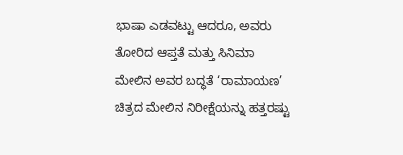ಭಾಷಾ ಎಡವಟ್ಟು ಆದರೂ, ಅವರು ತೋರಿದ ಆಪ್ತತೆ ಮತ್ತು ಸಿನಿಮಾ ಮೇಲಿನ ಅವರ ಬದ್ಧತೆ ‘ರಾಮಾಯಣ’ ಚಿತ್ರದ ಮೇಲಿನ ನಿರೀಕ್ಷೆಯನ್ನು ಹತ್ತರಷ್ಟು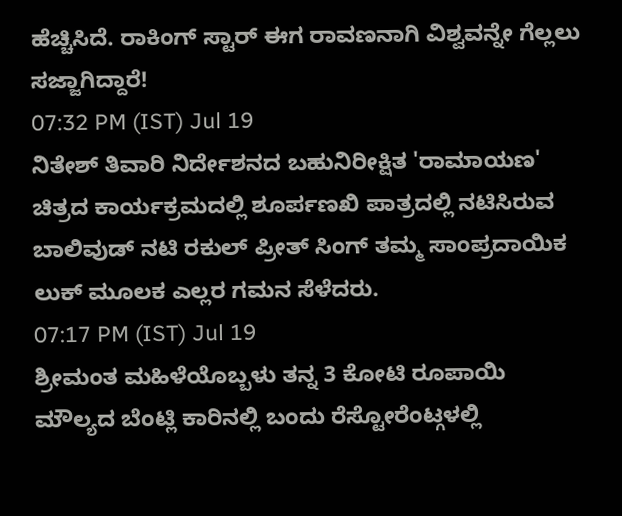ಹೆಚ್ಚಿಸಿದೆ. ರಾಕಿಂಗ್ ಸ್ಟಾರ್ ಈಗ ರಾವಣನಾಗಿ ವಿಶ್ವವನ್ನೇ ಗೆಲ್ಲಲು ಸಜ್ಜಾಗಿದ್ದಾರೆ!
07:32 PM (IST) Jul 19
ನಿತೇಶ್ ತಿವಾರಿ ನಿರ್ದೇಶನದ ಬಹುನಿರೀಕ್ಷಿತ 'ರಾಮಾಯಣ' ಚಿತ್ರದ ಕಾರ್ಯಕ್ರಮದಲ್ಲಿ ಶೂರ್ಪಣಖಿ ಪಾತ್ರದಲ್ಲಿ ನಟಿಸಿರುವ ಬಾಲಿವುಡ್ ನಟಿ ರಕುಲ್ ಪ್ರೀತ್ ಸಿಂಗ್ ತಮ್ಮ ಸಾಂಪ್ರದಾಯಿಕ ಲುಕ್ ಮೂಲಕ ಎಲ್ಲರ ಗಮನ ಸೆಳೆದರು.
07:17 PM (IST) Jul 19
ಶ್ರೀಮಂತ ಮಹಿಳೆಯೊಬ್ಬಳು ತನ್ನ 3 ಕೋಟಿ ರೂಪಾಯಿ ಮೌಲ್ಯದ ಬೆಂಟ್ಲಿ ಕಾರಿನಲ್ಲಿ ಬಂದು ರೆಸ್ಟೋರೆಂಟ್ಗಳಲ್ಲಿ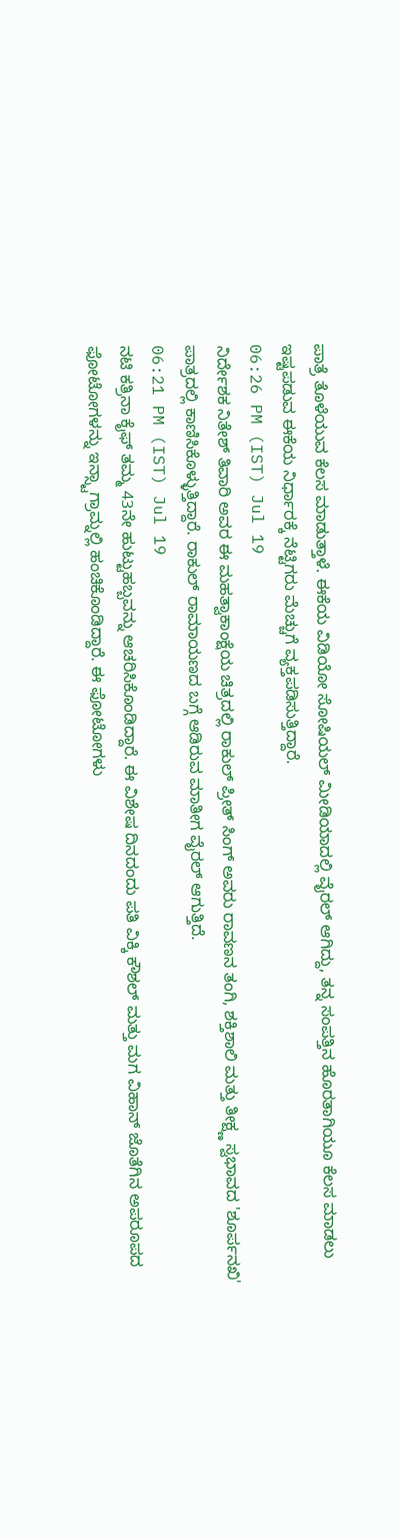ಪಾತ್ರೆ ತೊಳೆಯುವ ಕೆಲಸ ಮಾಡುತ್ತಾಳೆ. ಈಕೆಯ ವಿಡಿಯೋ ಸೋಷಿಯಲ್ ಮೀಡಿಯಾದಲ್ಲಿ ವೈರಲ್ ಆಗಿದ್ದು, ತನ್ನ ಸಂಪತ್ತಿನ ಹೊರತಾಗಿಯೂ ಕೆಲಸ ಮಾಡಲು ಇಷ್ಟಪಡುವ ಈಕೆಯ ನಿರ್ಧಾರಕ್ಕೆ ನೆಟ್ಟಿಗರು ಮೆಚ್ಚುಗೆ ವ್ಯಕ್ತಪಡಿಸುತ್ತಿದ್ದಾರೆ.
06:26 PM (IST) Jul 19
ನಿರ್ದೇಶಕ ನಿತೇಶ್ ತಿವಾರಿ ಅವರ ಈ ಮಹತ್ವಾಕಾಂಕ್ಷೆಯ ಚಿತ್ರದಲ್ಲಿ ರಾಕುಲ್ ಪ್ರೀತ್ ಸಿಂಗ್ ಅವರು ರಾವಣನ ತಂಗಿ, ಶಕ್ತಿಶಾಲಿ ಮತ್ತು ತೀಕ್ಷ್ಣ ಸ್ವಭಾವದ 'ಶೂರ್ಪನಖಿ' ಪಾತ್ರದಲ್ಲಿ ಕಾಣಿಸಿಕೊಳ್ಳುತ್ತಿದ್ದಾರೆ. ರಾಕುಲ್ ರಾಮಾಯಣದ ಬಗ್ಗೆ ಆಡಿರುವ ಮಾತೀಗ ವೈರಲ್ ಆಗುತ್ತಿದೆ.
06:21 PM (IST) Jul 19
ನಟಿ ಕತ್ರಿನಾ ಕೈಫ್ ತಮ್ಮ 43ನೇ ಹುಟ್ಟುಹಬ್ಬವನ್ನು ಆಚರಿಸಿಕೊಂಡಿದ್ದಾರೆ. ಈ ವಿಶೇಷ ದಿನದಂದು ಪತಿ ವಿಕ್ಕಿ ಕೌಶಲ್ ಮತ್ತು ಮಗ ವಿಹಾನ್ ಜೊತೆಗಿನ ಅಪರೂಪದ ಫೋಟೋಗಳನ್ನು ಇನ್ಸ್ಟಾಗ್ರಾಮ್ನಲ್ಲಿ ಹಂಚಿಕೊಂಡಿದ್ದಾರೆ. ಈ ಫೋಟೋಗಳು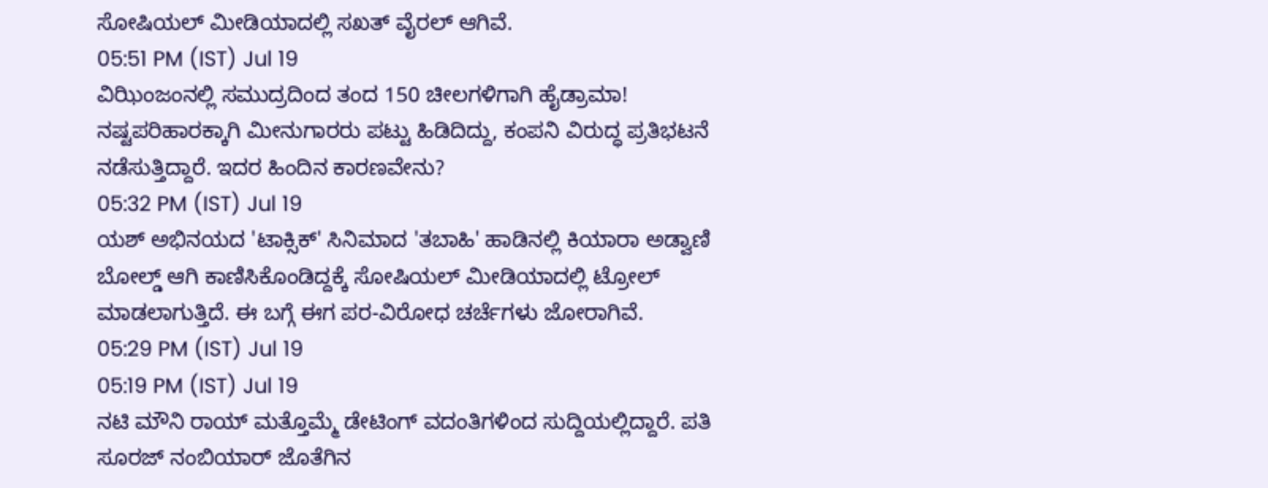ಸೋಷಿಯಲ್ ಮೀಡಿಯಾದಲ್ಲಿ ಸಖತ್ ವೈರಲ್ ಆಗಿವೆ.
05:51 PM (IST) Jul 19
ವಿಝಿಂಜಂನಲ್ಲಿ ಸಮುದ್ರದಿಂದ ತಂದ 150 ಚೀಲಗಳಿಗಾಗಿ ಹೈಡ್ರಾಮಾ! ನಷ್ಟಪರಿಹಾರಕ್ಕಾಗಿ ಮೀನುಗಾರರು ಪಟ್ಟು ಹಿಡಿದಿದ್ದು, ಕಂಪನಿ ವಿರುದ್ಧ ಪ್ರತಿಭಟನೆ ನಡೆಸುತ್ತಿದ್ದಾರೆ. ಇದರ ಹಿಂದಿನ ಕಾರಣವೇನು?
05:32 PM (IST) Jul 19
ಯಶ್ ಅಭಿನಯದ 'ಟಾಕ್ಸಿಕ್' ಸಿನಿಮಾದ 'ತಬಾಹಿ' ಹಾಡಿನಲ್ಲಿ ಕಿಯಾರಾ ಅಡ್ವಾಣಿ ಬೋಲ್ಡ್ ಆಗಿ ಕಾಣಿಸಿಕೊಂಡಿದ್ದಕ್ಕೆ ಸೋಷಿಯಲ್ ಮೀಡಿಯಾದಲ್ಲಿ ಟ್ರೋಲ್ ಮಾಡಲಾಗುತ್ತಿದೆ. ಈ ಬಗ್ಗೆ ಈಗ ಪರ-ವಿರೋಧ ಚರ್ಚೆಗಳು ಜೋರಾಗಿವೆ.
05:29 PM (IST) Jul 19
05:19 PM (IST) Jul 19
ನಟಿ ಮೌನಿ ರಾಯ್ ಮತ್ತೊಮ್ಮೆ ಡೇಟಿಂಗ್ ವದಂತಿಗಳಿಂದ ಸುದ್ದಿಯಲ್ಲಿದ್ದಾರೆ. ಪತಿ ಸೂರಜ್ ನಂಬಿಯಾರ್ ಜೊತೆಗಿನ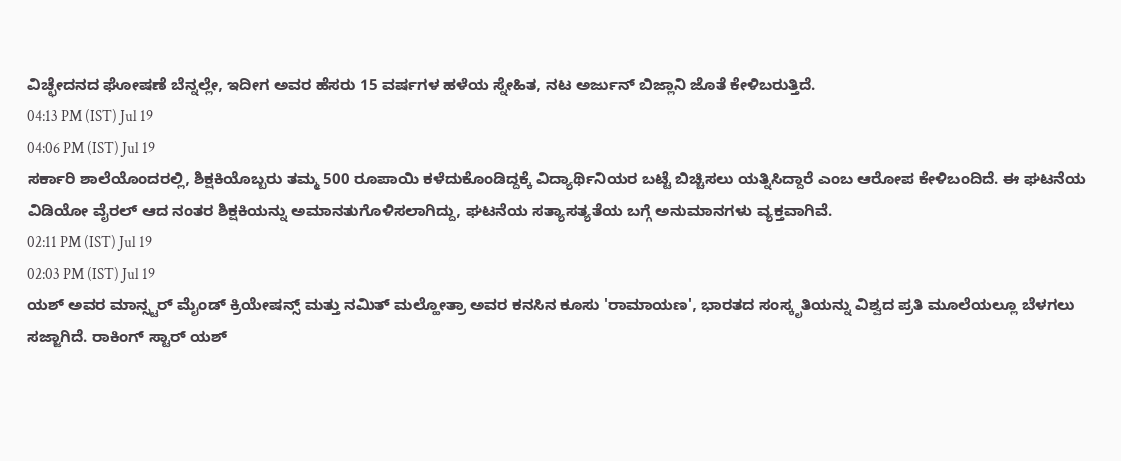ವಿಚ್ಛೇದನದ ಘೋಷಣೆ ಬೆನ್ನಲ್ಲೇ, ಇದೀಗ ಅವರ ಹೆಸರು 15 ವರ್ಷಗಳ ಹಳೆಯ ಸ್ನೇಹಿತ, ನಟ ಅರ್ಜುನ್ ಬಿಜ್ಲಾನಿ ಜೊತೆ ಕೇಳಿಬರುತ್ತಿದೆ.
04:13 PM (IST) Jul 19
04:06 PM (IST) Jul 19
ಸರ್ಕಾರಿ ಶಾಲೆಯೊಂದರಲ್ಲಿ, ಶಿಕ್ಷಕಿಯೊಬ್ಬರು ತಮ್ಮ 500 ರೂಪಾಯಿ ಕಳೆದುಕೊಂಡಿದ್ದಕ್ಕೆ ವಿದ್ಯಾರ್ಥಿನಿಯರ ಬಟ್ಟೆ ಬಿಚ್ಚಿಸಲು ಯತ್ನಿಸಿದ್ದಾರೆ ಎಂಬ ಆರೋಪ ಕೇಳಿಬಂದಿದೆ. ಈ ಘಟನೆಯ ವಿಡಿಯೋ ವೈರಲ್ ಆದ ನಂತರ ಶಿಕ್ಷಕಿಯನ್ನು ಅಮಾನತುಗೊಳಿಸಲಾಗಿದ್ದು, ಘಟನೆಯ ಸತ್ಯಾಸತ್ಯತೆಯ ಬಗ್ಗೆ ಅನುಮಾನಗಳು ವ್ಯಕ್ತವಾಗಿವೆ.
02:11 PM (IST) Jul 19
02:03 PM (IST) Jul 19
ಯಶ್ ಅವರ ಮಾನ್ಸ್ಟರ್ ಮೈಂಡ್ ಕ್ರಿಯೇಷನ್ಸ್ ಮತ್ತು ನಮಿತ್ ಮಲ್ಹೋತ್ರಾ ಅವರ ಕನಸಿನ ಕೂಸು 'ರಾಮಾಯಣ', ಭಾರತದ ಸಂಸ್ಕೃತಿಯನ್ನು ವಿಶ್ವದ ಪ್ರತಿ ಮೂಲೆಯಲ್ಲೂ ಬೆಳಗಲು ಸಜ್ಜಾಗಿದೆ. ರಾಕಿಂಗ್ ಸ್ಟಾರ್ ಯಶ್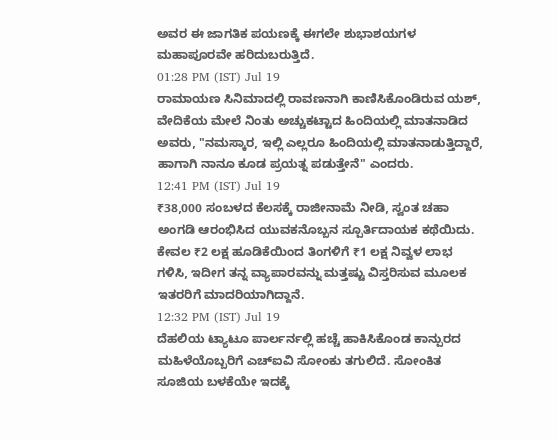ಅವರ ಈ ಜಾಗತಿಕ ಪಯಣಕ್ಕೆ ಈಗಲೇ ಶುಭಾಶಯಗಳ ಮಹಾಪೂರವೇ ಹರಿದುಬರುತ್ತಿದೆ.
01:28 PM (IST) Jul 19
ರಾಮಾಯಣ ಸಿನಿಮಾದಲ್ಲಿ ರಾವಣನಾಗಿ ಕಾಣಿಸಿಕೊಂಡಿರುವ ಯಶ್, ವೇದಿಕೆಯ ಮೇಲೆ ನಿಂತು ಅಚ್ಚುಕಟ್ಟಾದ ಹಿಂದಿಯಲ್ಲಿ ಮಾತನಾಡಿದ ಅವರು, "ನಮಸ್ಕಾರ, ಇಲ್ಲಿ ಎಲ್ಲರೂ ಹಿಂದಿಯಲ್ಲಿ ಮಾತನಾಡುತ್ತಿದ್ದಾರೆ, ಹಾಗಾಗಿ ನಾನೂ ಕೂಡ ಪ್ರಯತ್ನ ಪಡುತ್ತೇನೆ" ಎಂದರು.
12:41 PM (IST) Jul 19
₹38,000 ಸಂಬಳದ ಕೆಲಸಕ್ಕೆ ರಾಜೀನಾಮೆ ನೀಡಿ, ಸ್ವಂತ ಚಹಾ ಅಂಗಡಿ ಆರಂಭಿಸಿದ ಯುವಕನೊಬ್ಬನ ಸ್ಪೂರ್ತಿದಾಯಕ ಕಥೆಯಿದು. ಕೇವಲ ₹2 ಲಕ್ಷ ಹೂಡಿಕೆಯಿಂದ ತಿಂಗಳಿಗೆ ₹1 ಲಕ್ಷ ನಿವ್ವಳ ಲಾಭ ಗಳಿಸಿ, ಇದೀಗ ತನ್ನ ವ್ಯಾಪಾರವನ್ನು ಮತ್ತಷ್ಟು ವಿಸ್ತರಿಸುವ ಮೂಲಕ ಇತರರಿಗೆ ಮಾದರಿಯಾಗಿದ್ದಾನೆ.
12:32 PM (IST) Jul 19
ದೆಹಲಿಯ ಟ್ಯಾಟೂ ಪಾರ್ಲರ್ನಲ್ಲಿ ಹಚ್ಚೆ ಹಾಕಿಸಿಕೊಂಡ ಕಾನ್ಪುರದ ಮಹಿಳೆಯೊಬ್ಬರಿಗೆ ಎಚ್ಐವಿ ಸೋಂಕು ತಗುಲಿದೆ. ಸೋಂಕಿತ ಸೂಜಿಯ ಬಳಕೆಯೇ ಇದಕ್ಕೆ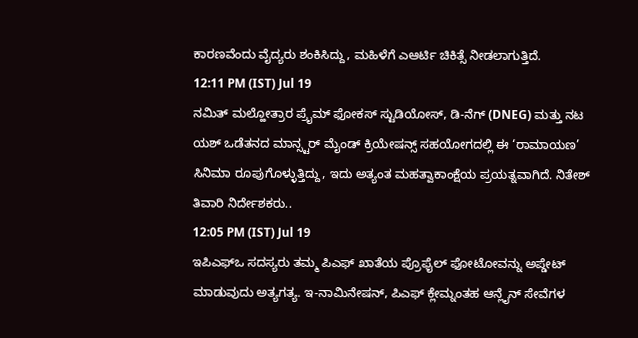ಕಾರಣವೆಂದು ವೈದ್ಯರು ಶಂಕಿಸಿದ್ದು, ಮಹಿಳೆಗೆ ಎಆರ್ಟಿ ಚಿಕಿತ್ಸೆ ನೀಡಲಾಗುತ್ತಿದೆ.
12:11 PM (IST) Jul 19
ನಮಿತ್ ಮಲ್ಹೋತ್ರಾರ ಪ್ರೈಮ್ ಫೋಕಸ್ ಸ್ಟುಡಿಯೋಸ್, ಡಿ-ನೆಗ್ (DNEG) ಮತ್ತು ನಟ ಯಶ್ ಒಡೆತನದ ಮಾನ್ಸ್ಟರ್ ಮೈಂಡ್ ಕ್ರಿಯೇಷನ್ಸ್ ಸಹಯೋಗದಲ್ಲಿ ಈ ‘ರಾಮಾಯಣ’ ಸಿನಿಮಾ ರೂಪುಗೊಳ್ಳುತ್ತಿದ್ದು, ಇದು ಅತ್ಯಂತ ಮಹತ್ವಾಕಾಂಕ್ಷೆಯ ಪ್ರಯತ್ನವಾಗಿದೆ. ನಿತೇಶ್ ತಿವಾರಿ ನಿರ್ದೇಶಕರು..
12:05 PM (IST) Jul 19
ಇಪಿಎಫ್ಒ ಸದಸ್ಯರು ತಮ್ಮ ಪಿಎಫ್ ಖಾತೆಯ ಪ್ರೊಫೈಲ್ ಫೋಟೋವನ್ನು ಅಪ್ಡೇಟ್ ಮಾಡುವುದು ಅತ್ಯಗತ್ಯ. ಇ-ನಾಮಿನೇಷನ್, ಪಿಎಫ್ ಕ್ಲೇಮ್ನಂತಹ ಆನ್ಲೈನ್ ಸೇವೆಗಳ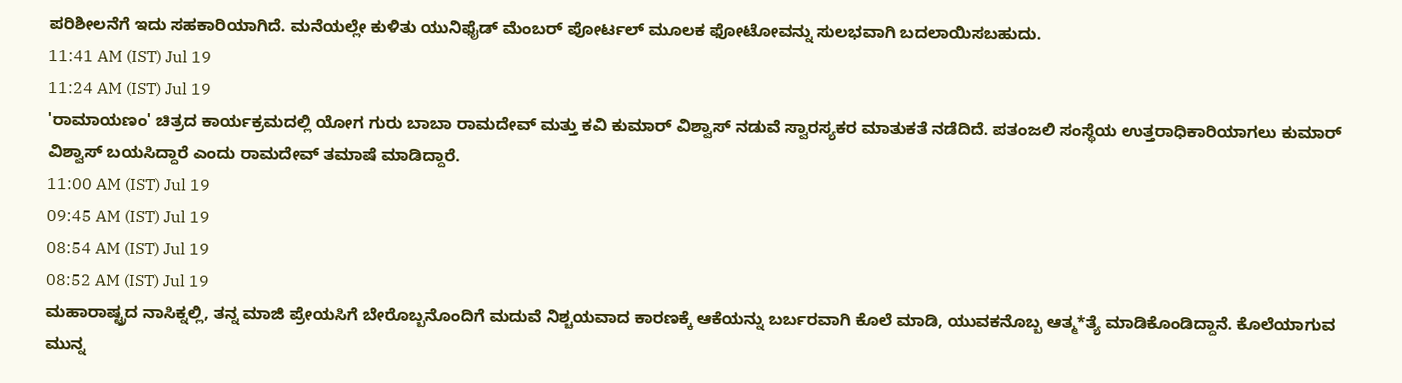ಪರಿಶೀಲನೆಗೆ ಇದು ಸಹಕಾರಿಯಾಗಿದೆ. ಮನೆಯಲ್ಲೇ ಕುಳಿತು ಯುನಿಫೈಡ್ ಮೆಂಬರ್ ಪೋರ್ಟಲ್ ಮೂಲಕ ಫೋಟೋವನ್ನು ಸುಲಭವಾಗಿ ಬದಲಾಯಿಸಬಹುದು.
11:41 AM (IST) Jul 19
11:24 AM (IST) Jul 19
'ರಾಮಾಯಣಂ' ಚಿತ್ರದ ಕಾರ್ಯಕ್ರಮದಲ್ಲಿ ಯೋಗ ಗುರು ಬಾಬಾ ರಾಮದೇವ್ ಮತ್ತು ಕವಿ ಕುಮಾರ್ ವಿಶ್ವಾಸ್ ನಡುವೆ ಸ್ವಾರಸ್ಯಕರ ಮಾತುಕತೆ ನಡೆದಿದೆ. ಪತಂಜಲಿ ಸಂಸ್ಥೆಯ ಉತ್ತರಾಧಿಕಾರಿಯಾಗಲು ಕುಮಾರ್ ವಿಶ್ವಾಸ್ ಬಯಸಿದ್ದಾರೆ ಎಂದು ರಾಮದೇವ್ ತಮಾಷೆ ಮಾಡಿದ್ದಾರೆ.
11:00 AM (IST) Jul 19
09:45 AM (IST) Jul 19
08:54 AM (IST) Jul 19
08:52 AM (IST) Jul 19
ಮಹಾರಾಷ್ಟ್ರದ ನಾಸಿಕ್ನಲ್ಲಿ, ತನ್ನ ಮಾಜಿ ಪ್ರೇಯಸಿಗೆ ಬೇರೊಬ್ಬನೊಂದಿಗೆ ಮದುವೆ ನಿಶ್ಚಯವಾದ ಕಾರಣಕ್ಕೆ ಆಕೆಯನ್ನು ಬರ್ಬರವಾಗಿ ಕೊಲೆ ಮಾಡಿ, ಯುವಕನೊಬ್ಬ ಆತ್ಮ*ತ್ಯೆ ಮಾಡಿಕೊಂಡಿದ್ದಾನೆ. ಕೊಲೆಯಾಗುವ ಮುನ್ನ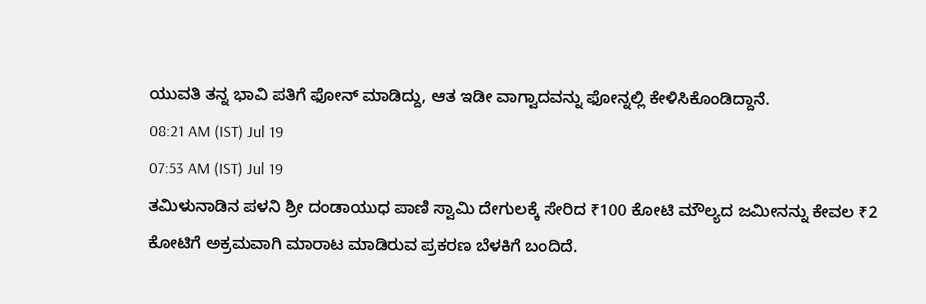ಯುವತಿ ತನ್ನ ಭಾವಿ ಪತಿಗೆ ಫೋನ್ ಮಾಡಿದ್ದು, ಆತ ಇಡೀ ವಾಗ್ವಾದವನ್ನು ಫೋನ್ನಲ್ಲಿ ಕೇಳಿಸಿಕೊಂಡಿದ್ದಾನೆ.
08:21 AM (IST) Jul 19
07:53 AM (IST) Jul 19
ತಮಿಳುನಾಡಿನ ಪಳನಿ ಶ್ರೀ ದಂಡಾಯುಧ ಪಾಣಿ ಸ್ವಾಮಿ ದೇಗುಲಕ್ಕೆ ಸೇರಿದ ₹100 ಕೋಟಿ ಮೌಲ್ಯದ ಜಮೀನನ್ನು ಕೇವಲ ₹2 ಕೋಟಿಗೆ ಅಕ್ರಮವಾಗಿ ಮಾರಾಟ ಮಾಡಿರುವ ಪ್ರಕರಣ ಬೆಳಕಿಗೆ ಬಂದಿದೆ.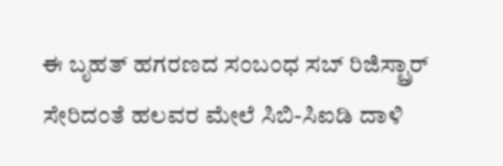ಈ ಬೃಹತ್ ಹಗರಣದ ಸಂಬಂಧ ಸಬ್ ರಿಜಿಸ್ಟ್ರಾರ್ ಸೇರಿದಂತೆ ಹಲವರ ಮೇಲೆ ಸಿಬಿ-ಸಿಐಡಿ ದಾಳಿ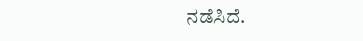ನಡೆಸಿದೆ.